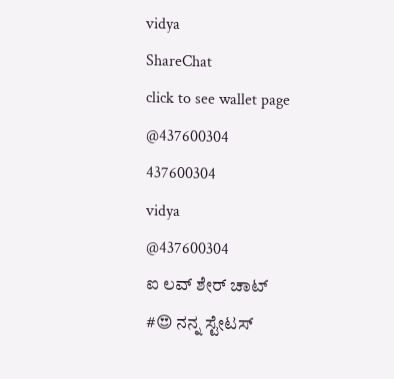vidya
ShareChat
click to see wallet page
@437600304
437600304
vidya
@437600304
ಐ ಲವ್ ಶೇರ್ ಚಾಟ್
#😍 ನನ್ನ ಸ್ಟೇಟಸ್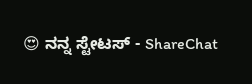😍 ನನ್ನ ಸ್ಟೇಟಸ್ - ShareChat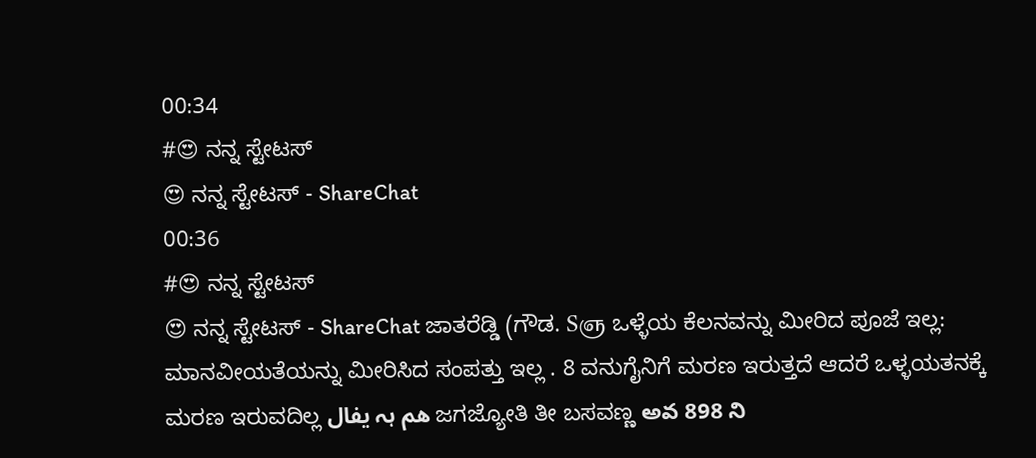00:34
#😍 ನನ್ನ ಸ್ಟೇಟಸ್
😍 ನನ್ನ ಸ್ಟೇಟಸ್ - ShareChat
00:36
#😍 ನನ್ನ ಸ್ಟೇಟಸ್
😍 ನನ್ನ ಸ್ಟೇಟಸ್ - ShareChat ಜಾತರೆಡ್ಡಿ (ಗೌಡ. Sஞ ಒಳ್ಳೆಯ ಕೆಲನವನ್ನು ಮೀರಿದ ಪೂಜೆ ಇಲ್ಲ: ಮಾನವೀಯತೆಯನ್ನು ಮೀರಿಸಿದ ಸಂಪತ್ತು ಇಲ್ಲ . 8 ವನುಗೈನಿಗೆ ಮರಣ ಇರುತ್ತದೆ ಆದರೆ ಒಳ್ಳಯತನಕ್ಕೆ ಮರಣ ಇರುವದಿಲ್ಲ هم ہہ یفال ಜಗಜ್ಯೋತಿ ತೀ ಬಸವಣ್ಣ అవ 898 ని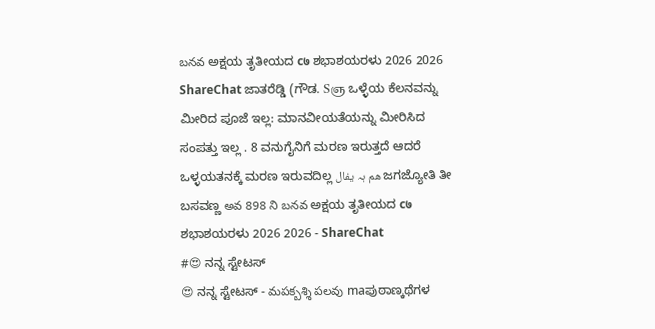బనవ ಅಕ್ಷಯ ತೃತೀಯದ c७ ಶಭಾಶಯರಳು 2026 2026 ShareChat ಜಾತರೆಡ್ಡಿ (ಗೌಡ. Sஞ ಒಳ್ಳೆಯ ಕೆಲನವನ್ನು ಮೀರಿದ ಪೂಜೆ ಇಲ್ಲ: ಮಾನವೀಯತೆಯನ್ನು ಮೀರಿಸಿದ ಸಂಪತ್ತು ಇಲ್ಲ . 8 ವನುಗೈನಿಗೆ ಮರಣ ಇರುತ್ತದೆ ಆದರೆ ಒಳ್ಳಯತನಕ್ಕೆ ಮರಣ ಇರುವದಿಲ್ಲ هم ہہ یفال ಜಗಜ್ಯೋತಿ ತೀ ಬಸವಣ್ಣ అవ 898 ని బనవ ಅಕ್ಷಯ ತೃತೀಯದ c७ ಶಭಾಶಯರಳು 2026 2026 - ShareChat
#😍 ನನ್ನ ಸ್ಟೇಟಸ್
😍 ನನ್ನ ಸ್ಟೇಟಸ್ - మపక్బశ్శి పలవు maಪುಠಾಣ್ಕಥೆಗಳ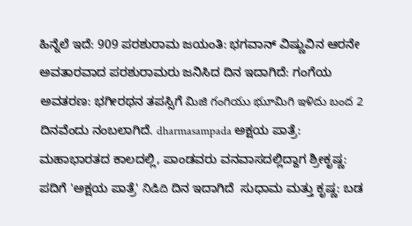ಹಿನ್ನೆಲೆ ಇದೆ: 909 ಪರಶುರಾಮ ಜಯಂತಿ: ಭಗವಾನ್ ವಿಷ್ಣುವಿನ ಆರನೇ ಅವತಾರವಾದ ಪರಶುರಾಮರು ಜನಿಸಿದ ದಿನ ಇದಾಗಿದೆ: ಗಂಗೆಯ ಅವತರಣ: ಭಗೀರಥನ ತಪಸ್ಸಿಗೆ మిజి గంగియు భుూమిగి ఇళిదు బంద 2 ದಿನವೆಂದು ನಂಬಲಾಗಿದೆ. dharmasampada ಅಕ್ಷಯ ಪಾತ್ರೆ: ಮಹಾಭಾರತದ ಕಾಲದಲ್ಲಿ, ಪಾಂಡವರು ವನವಾಸದಲ್ಲಿದ್ದಾಗ ಶ್ರೀಕೃಷ್ಣ: ಪದಿಗೆ 'ಅಕ್ಷಯ ಪಾತ್ರೆ' నిడిది ದಿನ ಇದಾಗಿದೆ  ಸುಧಾಮ ಮತ್ತು ಕೃಷ್ಣ: ಬಡ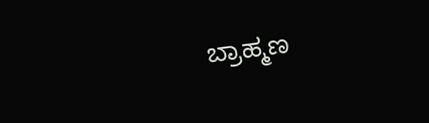ಬ್ರಾಹ್ಮಣ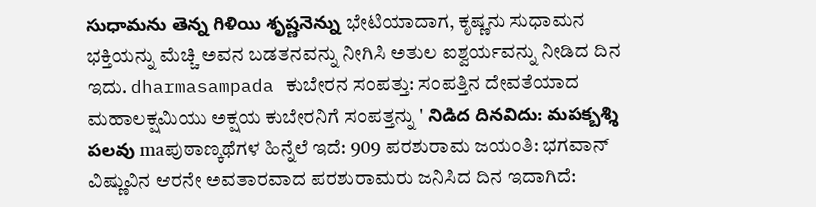సుధామను తెన్న గిళియి శృష్ణనెన్ను ಭೇಟಿಯಾದಾಗ, ಕೃಷ್ಣನು ಸುಧಾಮನ ಭಕ್ತಿಯನ್ನು ಮೆಚ್ಚಿ ಅವನ ಬಡತನವನ್ನು ನೀಗಿಸಿ ಅತುಲ ಐಶ್ವರ್ಯವನ್ನು ನೀಡಿದ ದಿನ ಇದು. dharmasampada ಕುಬೇರನ ಸಂಪತ್ತು: ಸಂಪತ್ತಿನ ದೇವತೆಯಾದ ಮಹಾಲಕ್ಷಮಿಯು ಅಕ್ಷಯ ಕುಬೇರನಿಗೆ ಸಂಪತ್ತನ್ನು ' నిడిద దినవిదు: మపక్బశ్శి పలవు maಪುಠಾಣ್ಕಥೆಗಳ ಹಿನ್ನೆಲೆ ಇದೆ: 909 ಪರಶುರಾಮ ಜಯಂತಿ: ಭಗವಾನ್ ವಿಷ್ಣುವಿನ ಆರನೇ ಅವತಾರವಾದ ಪರಶುರಾಮರು ಜನಿಸಿದ ದಿನ ಇದಾಗಿದೆ: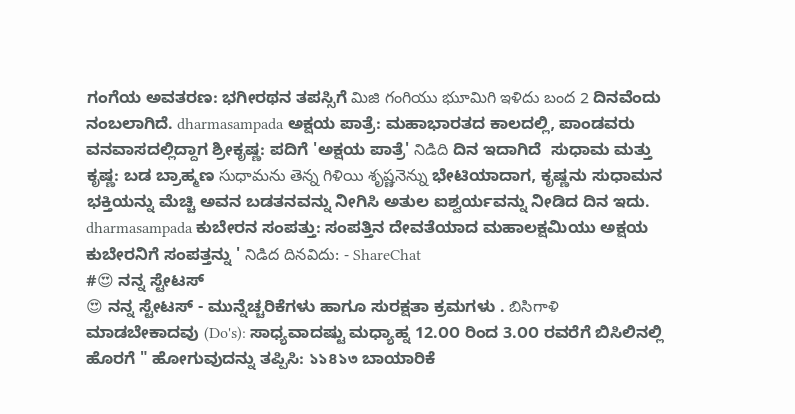ಗಂಗೆಯ ಅವತರಣ: ಭಗೀರಥನ ತಪಸ್ಸಿಗೆ మిజి గంగియు భుూమిగి ఇళిదు బంద 2 ದಿನವೆಂದು ನಂಬಲಾಗಿದೆ. dharmasampada ಅಕ್ಷಯ ಪಾತ್ರೆ: ಮಹಾಭಾರತದ ಕಾಲದಲ್ಲಿ, ಪಾಂಡವರು ವನವಾಸದಲ್ಲಿದ್ದಾಗ ಶ್ರೀಕೃಷ್ಣ: ಪದಿಗೆ 'ಅಕ್ಷಯ ಪಾತ್ರೆ' నిడిది ದಿನ ಇದಾಗಿದೆ  ಸುಧಾಮ ಮತ್ತು ಕೃಷ್ಣ: ಬಡ ಬ್ರಾಹ್ಮಣ సుధామను తెన్న గిళియి శృష్ణనెన్ను ಭೇಟಿಯಾದಾಗ, ಕೃಷ್ಣನು ಸುಧಾಮನ ಭಕ್ತಿಯನ್ನು ಮೆಚ್ಚಿ ಅವನ ಬಡತನವನ್ನು ನೀಗಿಸಿ ಅತುಲ ಐಶ್ವರ್ಯವನ್ನು ನೀಡಿದ ದಿನ ಇದು. dharmasampada ಕುಬೇರನ ಸಂಪತ್ತು: ಸಂಪತ್ತಿನ ದೇವತೆಯಾದ ಮಹಾಲಕ್ಷಮಿಯು ಅಕ್ಷಯ ಕುಬೇರನಿಗೆ ಸಂಪತ್ತನ್ನು ' నిడిద దినవిదు: - ShareChat
#😍 ನನ್ನ ಸ್ಟೇಟಸ್
😍 ನನ್ನ ಸ್ಟೇಟಸ್ - ಮುನ್ನೆಚ್ಚರಿಕೆಗಳು ಹಾಗೂ ಸುರಕ್ಷತಾ ಕ್ರಮಗಳು . బిసిగాళి ಮಾಡಬೇಕಾದವು (Do's): ಸಾಧ್ಯವಾದಷ್ಟು ಮಧ್ಯಾಹ್ನ 12.೦೦ ರಿಂದ 3.೦೦ ರವರೆಗೆ ಬಿಸಿಲಿನಲ್ಲಿ ಹೊರಗೆ " ಹೋಗುವುದನ್ನು ತಪ್ಪಿಸಿ: ১১৪১৩ ಬಾಯಾರಿಕೆ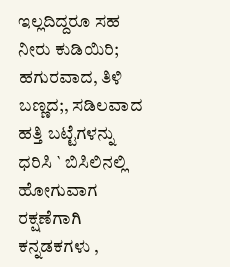ಇಲ್ಲದಿದ್ದರೂ ಸಹ  ನೀರು ಕುಡಿಯಿರಿ; ಹಗುರವಾದ, ತಿಳಿ ಬಣ್ಣದ;, ಸಡಿಲವಾದ ಹತ್ತಿ ಬಟ್ಟೆಗಳನ್ನು ಧರಿಸಿ ` ಬಿಸಿಲಿನಲ್ಲಿ ಹೋಗುವಾಗ ರಕ್ಷಣೆಗಾಗಿ ಕನ್ನಡಕಗಳು ,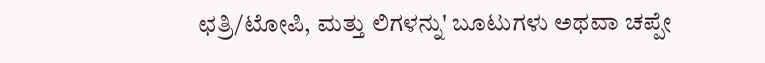ಛತ್ರಿ/ಟೋಪಿ, ಮತ್ತು ಲಿಗಳನ್ನು' ಬೂಟುಗಳು ಅಥವಾ ಚಪ್ಪೇ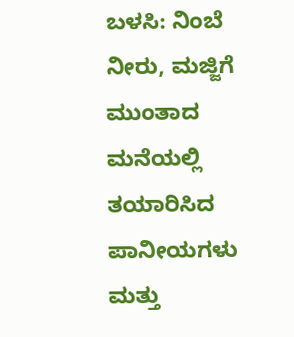ಬಳಸಿ: ನಿಂಬೆ ನೀರು, ಮಜ್ಜಿಗೆ ಮುಂತಾದ ಮನೆಯಲ್ಲಿ ತಯಾರಿಸಿದ ಪಾನೀಯಗಳು ಮತ್ತು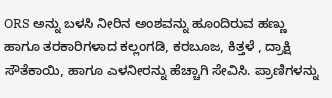ORS ಅನ್ನು ಬಳಸಿ ನೀರಿನ ಅಂಶವನ್ನು ಹೂಂದಿರುವ ಹಣ್ಣು ಹಾಗೂ ತರಕಾರಿಗಳಾದ ಕಲ್ಲಂಗಡಿ, ಕರಬೂಜ, ಕಿತ್ತಳೆ , ದ್ರಾಕ್ಷಿ ಸೌತೆಕಾಯಿ, ಹಾಗೂ ಎಳನೀರನ್ನು ಹೆಚ್ಚಾಗಿ ಸೇವಿಸಿ. ಪ್ರಾಣಿಗಳನ್ನು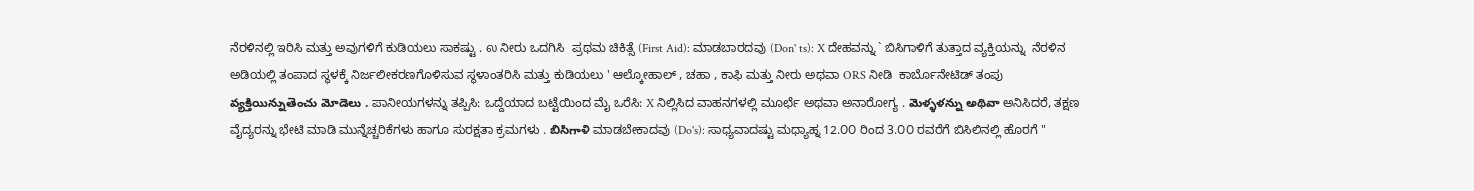ನೆರಳಿನಲ್ಲಿ ಇರಿಸಿ ಮತ್ತು ಅವುಗಳಿಗೆ ಕುಡಿಯಲು ಸಾಕಷ್ಟು . ல ನೀರು ಒದಗಿಸಿ  ಪ್ರಥಮ ಚಿಕಿತ್ಸೆ (First Aid): ಮಾಡಬಾರದವು (Don' ts): X ದೇಹವನ್ನು ` ಬಿಸಿಗಾಳಿಗೆ ತುತ್ತಾದ ವ್ಯಕ್ತಿಯನ್ನು  ನೆರಳಿನ ಅಡಿಯಲ್ಲಿ ತಂಪಾದ ಸ್ಥಳಕ್ಕೆ ನಿರ್ಜಲೀಕರಣಗೊಳಿಸುವ ಸ್ಥಳಾಂತರಿಸಿ ಮತ್ತು ಕುಡಿಯಲು ' ಆಲ್ಕೋಹಾಲ್ , ಚಹಾ , ಕಾಫಿ ಮತ್ತು ನೀರು ಅಥವಾ ORS ನೀಡಿ  ಕಾರ್ಬೊನೇಟಿಡ್ ತಂಪು వ్యక్తియిన్నుతెంచు మోడెలు . ಪಾನೀಯಗಳನ್ನು ತಪ್ಪಿಸಿ: ಒದ್ದೆಯಾದ ಬಟ್ಟೆಯಿಂದ ಮೈ ಒರೆಸಿ: X ನಿಲ್ಲಿಸಿದ ವಾಹನಗಳಲ್ಲಿ ಮೂರ್ಛೆ ಅಥವಾ ಅನಾರೋಗ್ಯ . మెళ్ళళన్ను అథివా ಅನಿಸಿದರೆ, ತಕ್ಷಣ ವೈದ್ಯರನ್ನು ಭೇಟಿ ಮಾಡಿ ಮುನ್ನೆಚ್ಚರಿಕೆಗಳು ಹಾಗೂ ಸುರಕ್ಷತಾ ಕ್ರಮಗಳು . బిసిగాళి ಮಾಡಬೇಕಾದವು (Do's): ಸಾಧ್ಯವಾದಷ್ಟು ಮಧ್ಯಾಹ್ನ 12.೦೦ ರಿಂದ 3.೦೦ ರವರೆಗೆ ಬಿಸಿಲಿನಲ್ಲಿ ಹೊರಗೆ "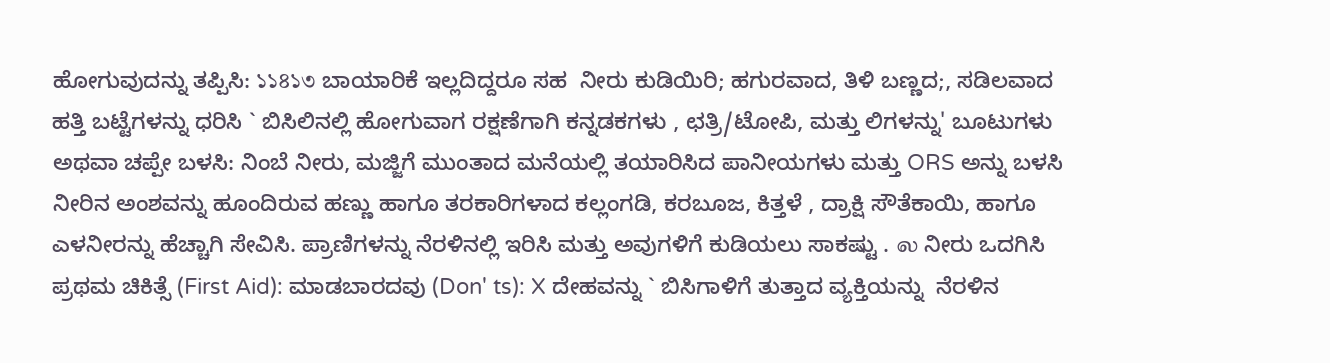ಹೋಗುವುದನ್ನು ತಪ್ಪಿಸಿ: ১১৪১৩ ಬಾಯಾರಿಕೆ ಇಲ್ಲದಿದ್ದರೂ ಸಹ  ನೀರು ಕುಡಿಯಿರಿ; ಹಗುರವಾದ, ತಿಳಿ ಬಣ್ಣದ;, ಸಡಿಲವಾದ ಹತ್ತಿ ಬಟ್ಟೆಗಳನ್ನು ಧರಿಸಿ ` ಬಿಸಿಲಿನಲ್ಲಿ ಹೋಗುವಾಗ ರಕ್ಷಣೆಗಾಗಿ ಕನ್ನಡಕಗಳು , ಛತ್ರಿ/ಟೋಪಿ, ಮತ್ತು ಲಿಗಳನ್ನು' ಬೂಟುಗಳು ಅಥವಾ ಚಪ್ಪೇ ಬಳಸಿ: ನಿಂಬೆ ನೀರು, ಮಜ್ಜಿಗೆ ಮುಂತಾದ ಮನೆಯಲ್ಲಿ ತಯಾರಿಸಿದ ಪಾನೀಯಗಳು ಮತ್ತು ORS ಅನ್ನು ಬಳಸಿ ನೀರಿನ ಅಂಶವನ್ನು ಹೂಂದಿರುವ ಹಣ್ಣು ಹಾಗೂ ತರಕಾರಿಗಳಾದ ಕಲ್ಲಂಗಡಿ, ಕರಬೂಜ, ಕಿತ್ತಳೆ , ದ್ರಾಕ್ಷಿ ಸೌತೆಕಾಯಿ, ಹಾಗೂ ಎಳನೀರನ್ನು ಹೆಚ್ಚಾಗಿ ಸೇವಿಸಿ. ಪ್ರಾಣಿಗಳನ್ನು ನೆರಳಿನಲ್ಲಿ ಇರಿಸಿ ಮತ್ತು ಅವುಗಳಿಗೆ ಕುಡಿಯಲು ಸಾಕಷ್ಟು . ல ನೀರು ಒದಗಿಸಿ  ಪ್ರಥಮ ಚಿಕಿತ್ಸೆ (First Aid): ಮಾಡಬಾರದವು (Don' ts): X ದೇಹವನ್ನು ` ಬಿಸಿಗಾಳಿಗೆ ತುತ್ತಾದ ವ್ಯಕ್ತಿಯನ್ನು  ನೆರಳಿನ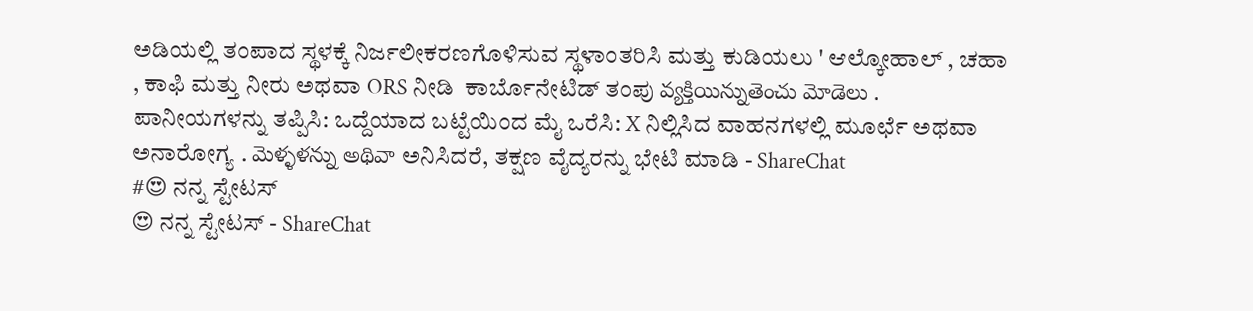ಅಡಿಯಲ್ಲಿ ತಂಪಾದ ಸ್ಥಳಕ್ಕೆ ನಿರ್ಜಲೀಕರಣಗೊಳಿಸುವ ಸ್ಥಳಾಂತರಿಸಿ ಮತ್ತು ಕುಡಿಯಲು ' ಆಲ್ಕೋಹಾಲ್ , ಚಹಾ , ಕಾಫಿ ಮತ್ತು ನೀರು ಅಥವಾ ORS ನೀಡಿ  ಕಾರ್ಬೊನೇಟಿಡ್ ತಂಪು వ్యక్తియిన్నుతెంచు మోడెలు . ಪಾನೀಯಗಳನ್ನು ತಪ್ಪಿಸಿ: ಒದ್ದೆಯಾದ ಬಟ್ಟೆಯಿಂದ ಮೈ ಒರೆಸಿ: X ನಿಲ್ಲಿಸಿದ ವಾಹನಗಳಲ್ಲಿ ಮೂರ್ಛೆ ಅಥವಾ ಅನಾರೋಗ್ಯ . మెళ్ళళన్ను అథివా ಅನಿಸಿದರೆ, ತಕ್ಷಣ ವೈದ್ಯರನ್ನು ಭೇಟಿ ಮಾಡಿ - ShareChat
#😍 ನನ್ನ ಸ್ಟೇಟಸ್
😍 ನನ್ನ ಸ್ಟೇಟಸ್ - ShareChat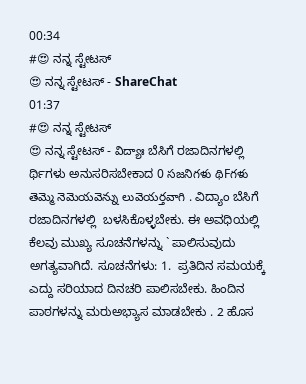00:34
#😍 ನನ್ನ ಸ್ಟೇಟಸ್
😍 ನನ್ನ ಸ್ಟೇಟಸ್ - ShareChat
01:37
#😍 ನನ್ನ ಸ್ಟೇಟಸ್
😍 ನನ್ನ ಸ್ಟೇಟಸ್ - విద్యాః ಬೆಸಿಗೆ ರಜಾದಿನಗಳಲ್ಲಿ ರ್ಥಿಗಳು ಅನುಸರಿಸಬೇಕಾದ 0 సజనిగళు థిFగళు తెమ్మె నెమెయవెన్ను లువెయర్తవాగి . ವಿದ್ಯಾಂ ಬೆಸಿಗೆ ರಜಾದಿನಗಳಲ್ಲಿ  ಬಳಸಿಕೊಳ್ಳಬೇಕು. ಈ ಅವಧಿಯಲ್ಲಿ ಕೆಲವು ಮುಖ್ಯ ಸೂಚನೆಗಳನ್ನು ` ಪಾಲಿಸುವುದು ಅಗತ್ಯವಾಗಿದೆ. ಸೂಚನೆಗಳು: 1.  ಪ್ರತಿದಿನ ಸಮಯಕ್ಕೆ ಎದ್ದು ಸರಿಯಾದ ದಿನಚರಿ ಪಾಲಿಸಬೇಕು. ಹಿಂದಿನ ಪಾಠಗಳನ್ನು ಮರುಅಭ್ಯಾಸ ಮಾಡಬೇಕು . 2 ಹೊಸ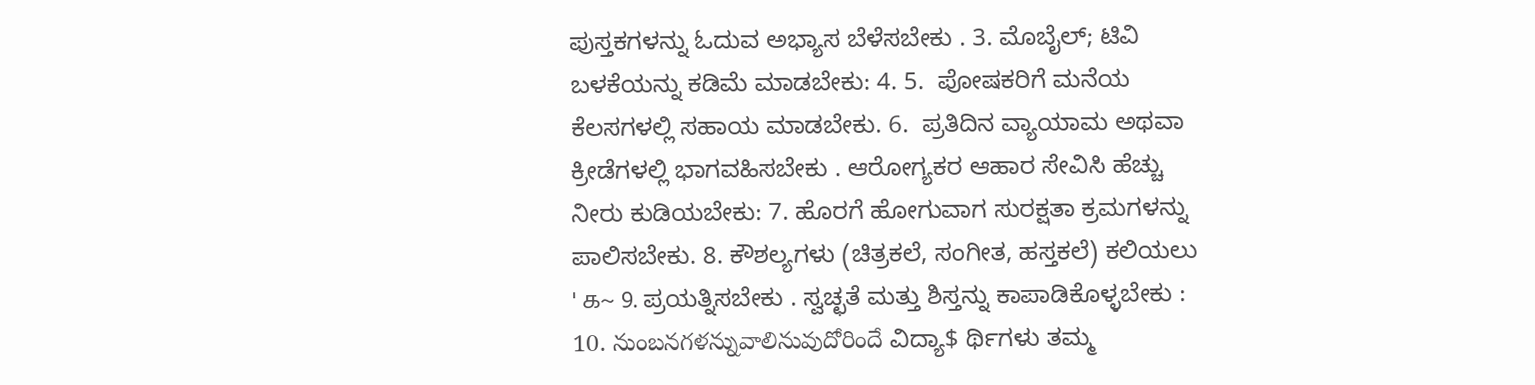ಪುಸ್ತಕಗಳನ್ನು ಓದುವ ಅಭ್ಯಾಸ ಬೆಳೆಸಬೇಕು . 3. ಮೊಬೈಲ್; ಟಿವಿ ಬಳಕೆಯನ್ನು ಕಡಿಮೆ ಮಾಡಬೇಕು: 4. 5.  ಪೋಷಕರಿಗೆ ಮನೆಯ ಕೆಲಸಗಳಲ್ಲಿ ಸಹಾಯ ಮಾಡಬೇಕು. 6.  ಪ್ರತಿದಿನ ವ್ಯಾಯಾಮ ಅಥವಾ ಕ್ರೀಡೆಗಳಲ್ಲಿ ಭಾಗವಹಿಸಬೇಕು . ಆರೋಗ್ಯಕರ ಆಹಾರ ಸೇವಿಸಿ ಹೆಚ್ಚು ನೀರು ಕುಡಿಯಬೇಕು: 7. ಹೊರಗೆ ಹೋಗುವಾಗ ಸುರಕ್ಷತಾ ಕ್ರಮಗಳನ್ನು ಪಾಲಿಸಬೇಕು. 8. ಕೌಶಲ್ಯಗಳು (ಚಿತ್ರಕಲೆ, ಸಂಗೀತ, ಹಸ್ತಕಲೆ) ಕಲಿಯಲು ' க~ 9. ಪ್ರಯತ್ನಿಸಬೇಕು . ಸ್ವಚ್ಛತೆ ಮತ್ತು ಶಿಸ್ತನ್ನು ಕಾಪಾಡಿಕೊಳ್ಳಬೇಕು : 10. నుంబనగళన్నువాలినువుదోరిందే ವಿದ್ಯಾ$ ರ್ಥಿಗಳು ತಮ್ಮ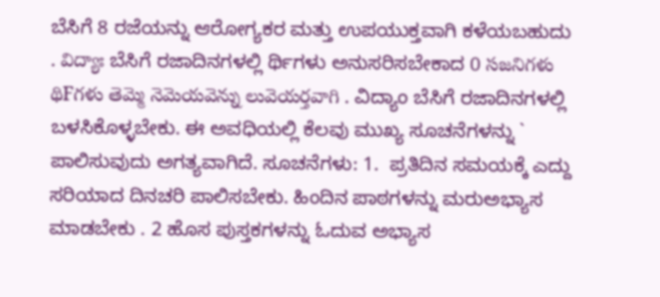ಬೆಸಿಗೆ 8 ರಜೆಯನ್ನು ಆರೋಗ್ಯಕರ ಮತ್ತು ಉಪಯುಕ್ತವಾಗಿ ಕಳೆಯಬಹುದು . విద్యాః ಬೆಸಿಗೆ ರಜಾದಿನಗಳಲ್ಲಿ ರ್ಥಿಗಳು ಅನುಸರಿಸಬೇಕಾದ 0 సజనిగళు థిFగళు తెమ్మె నెమెయవెన్ను లువెయర్తవాగి . ವಿದ್ಯಾಂ ಬೆಸಿಗೆ ರಜಾದಿನಗಳಲ್ಲಿ  ಬಳಸಿಕೊಳ್ಳಬೇಕು. ಈ ಅವಧಿಯಲ್ಲಿ ಕೆಲವು ಮುಖ್ಯ ಸೂಚನೆಗಳನ್ನು ` ಪಾಲಿಸುವುದು ಅಗತ್ಯವಾಗಿದೆ. ಸೂಚನೆಗಳು: 1.  ಪ್ರತಿದಿನ ಸಮಯಕ್ಕೆ ಎದ್ದು ಸರಿಯಾದ ದಿನಚರಿ ಪಾಲಿಸಬೇಕು. ಹಿಂದಿನ ಪಾಠಗಳನ್ನು ಮರುಅಭ್ಯಾಸ ಮಾಡಬೇಕು . 2 ಹೊಸ ಪುಸ್ತಕಗಳನ್ನು ಓದುವ ಅಭ್ಯಾಸ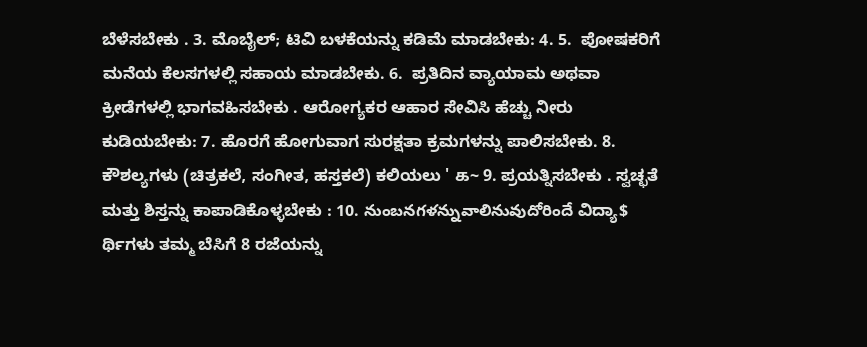ಬೆಳೆಸಬೇಕು . 3. ಮೊಬೈಲ್; ಟಿವಿ ಬಳಕೆಯನ್ನು ಕಡಿಮೆ ಮಾಡಬೇಕು: 4. 5.  ಪೋಷಕರಿಗೆ ಮನೆಯ ಕೆಲಸಗಳಲ್ಲಿ ಸಹಾಯ ಮಾಡಬೇಕು. 6.  ಪ್ರತಿದಿನ ವ್ಯಾಯಾಮ ಅಥವಾ ಕ್ರೀಡೆಗಳಲ್ಲಿ ಭಾಗವಹಿಸಬೇಕು . ಆರೋಗ್ಯಕರ ಆಹಾರ ಸೇವಿಸಿ ಹೆಚ್ಚು ನೀರು ಕುಡಿಯಬೇಕು: 7. ಹೊರಗೆ ಹೋಗುವಾಗ ಸುರಕ್ಷತಾ ಕ್ರಮಗಳನ್ನು ಪಾಲಿಸಬೇಕು. 8. ಕೌಶಲ್ಯಗಳು (ಚಿತ್ರಕಲೆ, ಸಂಗೀತ, ಹಸ್ತಕಲೆ) ಕಲಿಯಲು ' க~ 9. ಪ್ರಯತ್ನಿಸಬೇಕು . ಸ್ವಚ್ಛತೆ ಮತ್ತು ಶಿಸ್ತನ್ನು ಕಾಪಾಡಿಕೊಳ್ಳಬೇಕು : 10. నుంబనగళన్నువాలినువుదోరిందే ವಿದ್ಯಾ$ ರ್ಥಿಗಳು ತಮ್ಮ ಬೆಸಿಗೆ 8 ರಜೆಯನ್ನು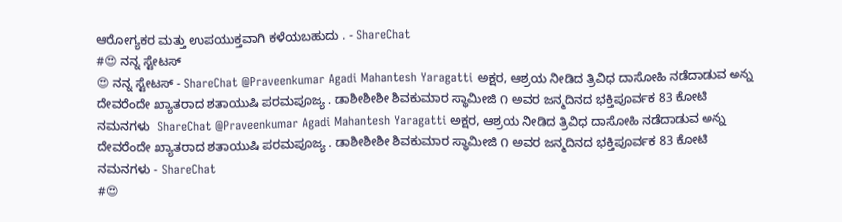ಆರೋಗ್ಯಕರ ಮತ್ತು ಉಪಯುಕ್ತವಾಗಿ ಕಳೆಯಬಹುದು . - ShareChat
#😍 ನನ್ನ ಸ್ಟೇಟಸ್
😍 ನನ್ನ ಸ್ಟೇಟಸ್ - ShareChat @Praveenkumar Agadi Mahantesh Yaragatti ಅಕ್ಷರ, ಆಶ್ರಯ ನೀಡಿದ ತ್ರಿವಿಧ ದಾಸೋಹಿ ನಡೆದಾಡುವ అన్న ದೇವರೆಂದೇ ಖ್ಯಾತರಾದ ಶತಾಯುಷಿ ಪರಮಪೂಜ್ಯ . ಡಾಶೀಶೀಶೀ ಶಿವಕುಮಾರ ಸ್ಥಾಮೀಜಿ ೧ ಅವರ ಜನ್ಮದಿನದ ಭಕ್ತಿಪೂರ್ವಕ 83 ಕೋಟಿ ನಮನಗಳು  ShareChat @Praveenkumar Agadi Mahantesh Yaragatti ಅಕ್ಷರ, ಆಶ್ರಯ ನೀಡಿದ ತ್ರಿವಿಧ ದಾಸೋಹಿ ನಡೆದಾಡುವ అన్న ದೇವರೆಂದೇ ಖ್ಯಾತರಾದ ಶತಾಯುಷಿ ಪರಮಪೂಜ್ಯ . ಡಾಶೀಶೀಶೀ ಶಿವಕುಮಾರ ಸ್ಥಾಮೀಜಿ ೧ ಅವರ ಜನ್ಮದಿನದ ಭಕ್ತಿಪೂರ್ವಕ 83 ಕೋಟಿ ನಮನಗಳು - ShareChat
#😍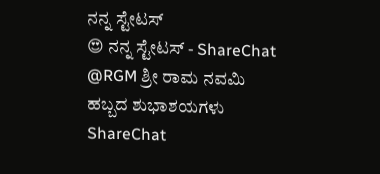ನನ್ನ ಸ್ಟೇಟಸ್
😍 ನನ್ನ ಸ್ಟೇಟಸ್ - ShareChat @RGM ಶ್ರೀ ರಾಮ ನವಮಿ ಹಬ್ಬದ ಶುಭಾಶಯಗಳು ShareChat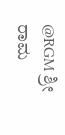@RGM ಶ್ರೀ ರಾಮ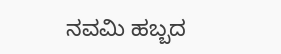ನವಮಿ ಹಬ್ಬದ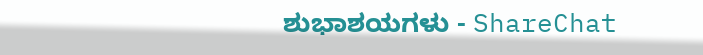ಶುಭಾಶಯಗಳು - ShareChat